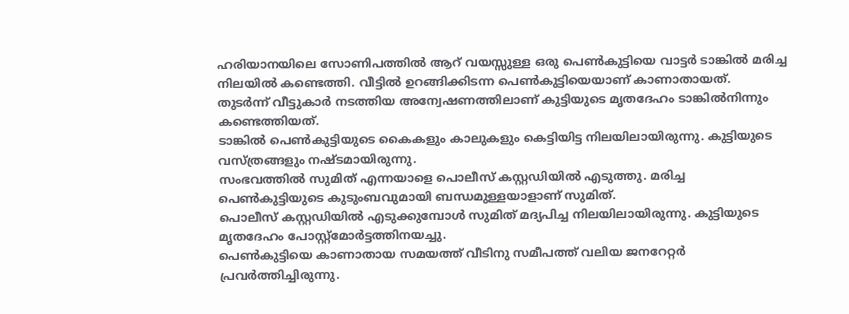ഹരിയാനയിലെ സോണിപത്തിൽ ആറ് വയസ്സുള്ള ഒരു പെൺകുട്ടിയെ വാട്ടർ ടാങ്കിൽ മരിച്ച നിലയിൽ കണ്ടെത്തി. വീട്ടിൽ ഉറങ്ങിക്കിടന്ന പെൺകുട്ടിയെയാണ് കാണാതായത്.
തുടർന്ന് വീട്ടുകാർ നടത്തിയ അന്വേഷണത്തിലാണ് കുട്ടിയുടെ മൃതദേഹം ടാങ്കിൽനിന്നും കണ്ടെത്തിയത്.
ടാങ്കിൽ പെൺകുട്ടിയുടെ കൈകളും കാലുകളും കെട്ടിയിട്ട നിലയിലായിരുന്നു. കുട്ടിയുടെ വസ്ത്രങ്ങളും നഷ്ടമായിരുന്നു.
സംഭവത്തിൽ സുമിത് എന്നയാളെ പൊലീസ് കസ്റ്റഡിയിൽ എടുത്തു. മരിച്ച പെൺകുട്ടിയുടെ കുടുംബവുമായി ബന്ധമുള്ളയാളാണ് സുമിത്.
പൊലീസ് കസ്റ്റഡിയിൽ എടുക്കുമ്പോൾ സുമിത് മദ്യപിച്ച നിലയിലായിരുന്നു. കുട്ടിയുടെ മൃതദേഹം പോസ്റ്റ്മോർട്ടത്തിനയച്ചു.
പെൺകുട്ടിയെ കാണാതായ സമയത്ത് വീടിനു സമീപത്ത് വലിയ ജനറേറ്റർ പ്രവർത്തിച്ചിരുന്നു.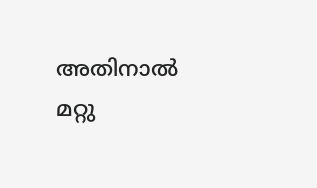അതിനാൽ മറ്റു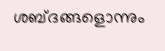ശബ്ദങ്ങളൊന്നും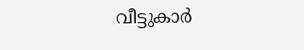വീട്ടുകാർ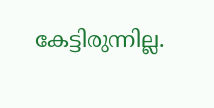കേട്ടിരുന്നില്ല.